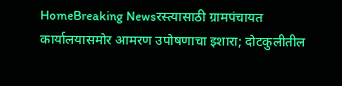HomeBreaking Newsरस्त्यासाठी ग्रामपंचायत कार्यालयासमोर आमरण उपोषणाचा इशारा; दोटकुलीतील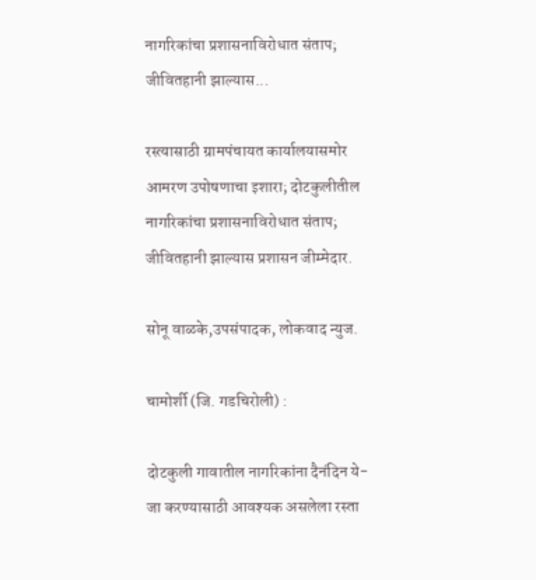नागरिकांचा प्रशासनाविरोधात संताप; जीवितहानी झाल्यास...

रस्त्यासाठी ग्रामपंचायत कार्यालयासमोर आमरण उपोषणाचा इशारा; दोटकुलीतील नागरिकांचा प्रशासनाविरोधात संताप; जीवितहानी झाल्यास प्रशासन जीम्मेदार.

सोनू वाळके,उपसंपादक, लोकवाद न्युज.

चामोर्शी (जि. गडचिरोली) :

दोटकुली गावातील नागरिकांना दैनंदिन ये-जा करण्यासाठी आवश्यक असलेला रस्ता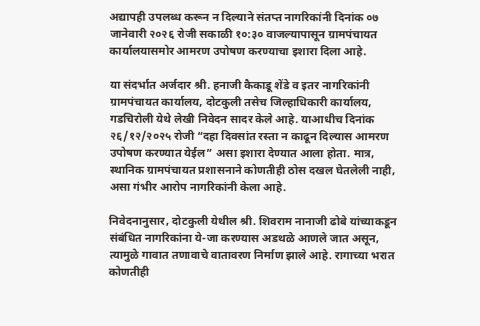अद्यापही उपलब्ध करून न दिल्याने संतप्त नागरिकांनी दिनांक ०७ जानेवारी २०२६ रोजी सकाळी १०:३० वाजल्यापासून ग्रामपंचायत कार्यालयासमोर आमरण उपोषण करण्याचा इशारा दिला आहे.

या संदर्भात अर्जदार श्री. हनाजी कैकाडू शेंडे व इतर नागरिकांनी ग्रामपंचायत कार्यालय, दोटकुली तसेच जिल्हाधिकारी कार्यालय, गडचिरोली येथे लेखी निवेदन सादर केले आहे. याआधीच दिनांक २६/१२/२०२५ रोजी “दहा दिवसांत रस्ता न काढून दिल्यास आमरण उपोषण करण्यात येईल” असा इशारा देण्यात आला होता. मात्र, स्थानिक ग्रामपंचायत प्रशासनाने कोणतीही ठोस दखल घेतलेली नाही, असा गंभीर आरोप नागरिकांनी केला आहे.

निवेदनानुसार, दोटकुली येथील श्री. शिवराम नानाजी ढोबे यांच्याकडून संबंधित नागरिकांना ये-जा करण्यास अडथळे आणले जात असून, त्यामुळे गावात तणावाचे वातावरण निर्माण झाले आहे. रागाच्या भरात कोणतीही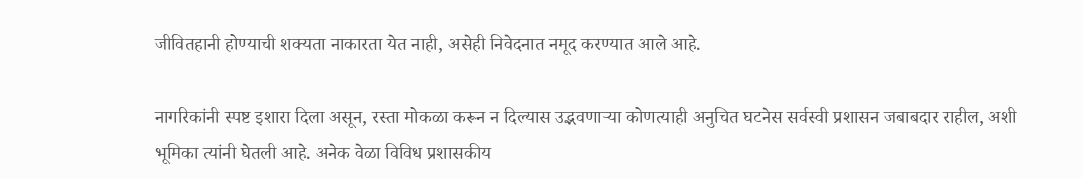जीवितहानी होण्याची शक्यता नाकारता येत नाही, असेही निवेदनात नमूद करण्यात आले आहे.

नागरिकांनी स्पष्ट इशारा दिला असून, रस्ता मोकळा करून न दिल्यास उद्भवणाऱ्या कोणत्याही अनुचित घटनेस सर्वस्वी प्रशासन जबाबदार राहील, अशी भूमिका त्यांनी घेतली आहे. अनेक वेळा विविध प्रशासकीय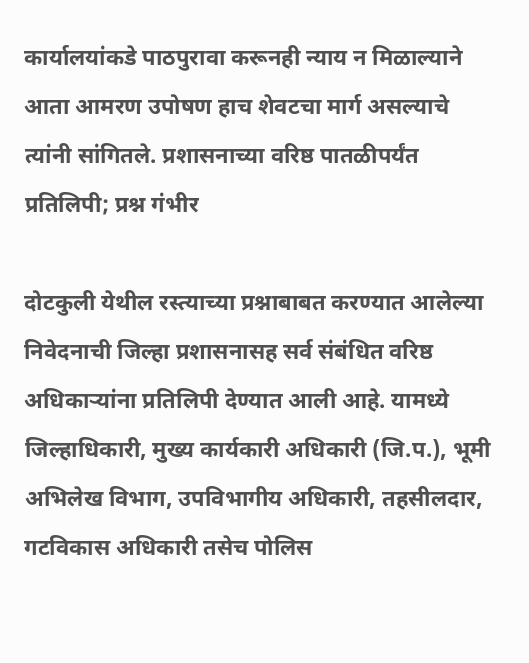कार्यालयांकडे पाठपुरावा करूनही न्याय न मिळाल्याने आता आमरण उपोषण हाच शेवटचा मार्ग असल्याचे त्यांनी सांगितले. प्रशासनाच्या वरिष्ठ पातळीपर्यंत प्रतिलिपी; प्रश्न गंभीर

दोटकुली येथील रस्त्याच्या प्रश्नाबाबत करण्यात आलेल्या निवेदनाची जिल्हा प्रशासनासह सर्व संबंधित वरिष्ठ अधिकाऱ्यांना प्रतिलिपी देण्यात आली आहे. यामध्ये जिल्हाधिकारी, मुख्य कार्यकारी अधिकारी (जि.प.), भूमी अभिलेख विभाग, उपविभागीय अधिकारी, तहसीलदार, गटविकास अधिकारी तसेच पोलिस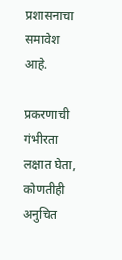प्रशासनाचा समावेश आहे.

प्रकरणाची गंभीरता लक्षात घेता, कोणतीही अनुचित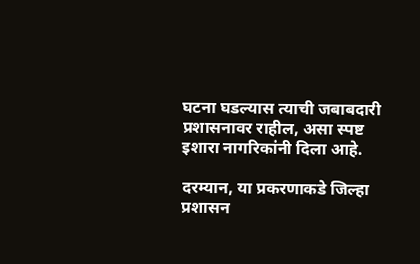घटना घडल्यास त्याची जबाबदारी प्रशासनावर राहील, असा स्पष्ट इशारा नागरिकांनी दिला आहे.

दरम्यान, या प्रकरणाकडे जिल्हा प्रशासन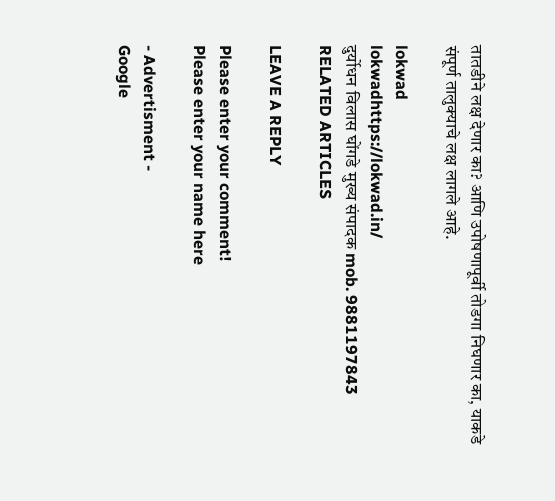तातडीने लक्ष देणार का? आणि उपोषणापूर्वी तोडगा निघणार का, याकडे संपूर्ण तालुक्याचे लक्ष लागले आहे.

lokwad
lokwadhttps://lokwad.in/
दुर्योधन विलास घोंगडे मुख्य संपादक mob. 9881197843
RELATED ARTICLES

LEAVE A REPLY

Please enter your comment!
Please enter your name here

- Advertisment -
Google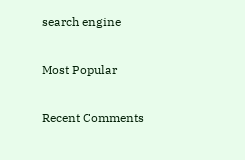search engine

Most Popular

Recent Comments